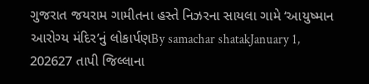ગુજરાત જયરામ ગામીતના હસ્તે નિઝરના સાયલા ગામે ‘આયુષ્માન આરોગ્ય મંદિર’નું લોકાર્પણBy samachar shatakJanuary 1, 202627 તાપી જિલ્લાના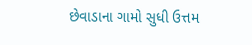છેવાડાના ગામો સુધી ઉત્તમ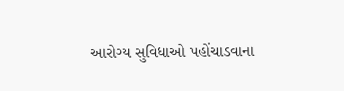આરોગ્ય સુવિધાઓ પહોંચાડવાના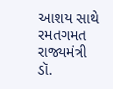આશય સાથે રમતગમત રાજ્યમંત્રી ડૉ.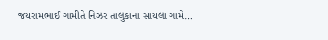જયરામભાઈ ગામીતે નિઝર તાલુકાના સાયલા ગામે…